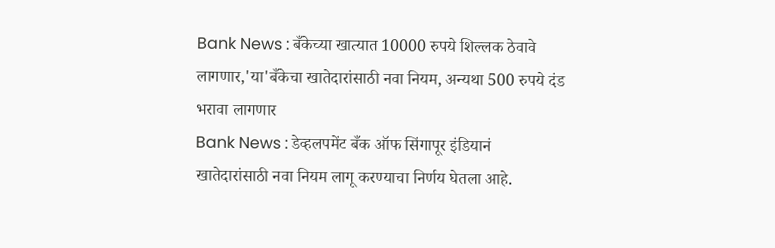Bank News : बँकेच्या खात्यात 10000 रुपये शिल्लक ठेवावे लागणार,'या'बँकेचा खातेदारांसाठी नवा नियम, अन्यथा 500 रुपये दंड भरावा लागणार
Bank News : डेव्हलपमेंट बँक ऑफ सिंगापूर इंडियानं खातेदारांसाठी नवा नियम लागू करण्याचा निर्णय घेतला आहे.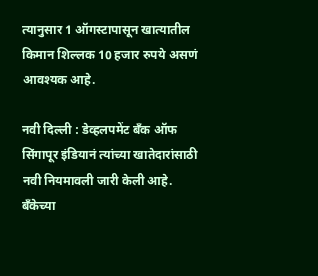त्यानुसार 1 ऑगस्टापासून खात्यातील किमान शिल्लक 10 हजार रुपये असणं आवश्यक आहे.

नवी दिल्ली : डेव्हलपमेंट बँक ऑफ सिंगापूर इंडियानं त्यांच्या खातेदारांसाठी नवी नियमावली जारी केली आहे. बँकेच्या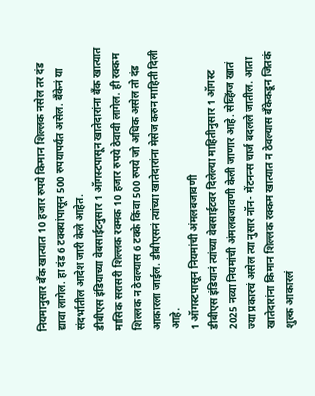नियमानुसार बँक खात्यात 10 हजार रुपये किमान शिल्लक नसेल तर दंड द्यावा लागेल. हा दंड 6 टक्क्यांपासून 500 रुपयापर्यंत असेल. बँकेनं या संदर्भातील आदेश जारी केले आहेत.
डीबीएस इंडियाच्या वेबसाईटनुसार 1 ऑगस्टपासून खातेदारांना बँक खात्यात मासिक सरासरी शिल्लक रक्मक 10 हजार रुपये ठेवावी लागेल. ही रक्कम शिल्लक न ठेवल्यास 6 टक्के किंवा 500 रुपये जो अधिक असेल तो दंड आकारला जाईल. डीबीएसनं त्यांच्या खातेदारांना मेसेज करुन माहिती दिली आहे.
1 ऑगस्टपासून नियमांची अंमलबजावणी
डीबीएस इंडियानं त्यांच्या वेबसाईटवर दिलेल्या माहितीनुसार 1 ऑगस्ट 2025 नव्या नियमांची अंमलबजावणी केली जाणार आहे. सेव्हिंग्ज खातं ज्या प्रकारचं असेल त्या नुसार नॉन- मेंटनन्स चार्ज बदलले जातील. आता खातेदारांना किमान शिल्लक रक्कम खात्यात न ठेवल्यास बँकेकडून जितकं शुल्क आकारलं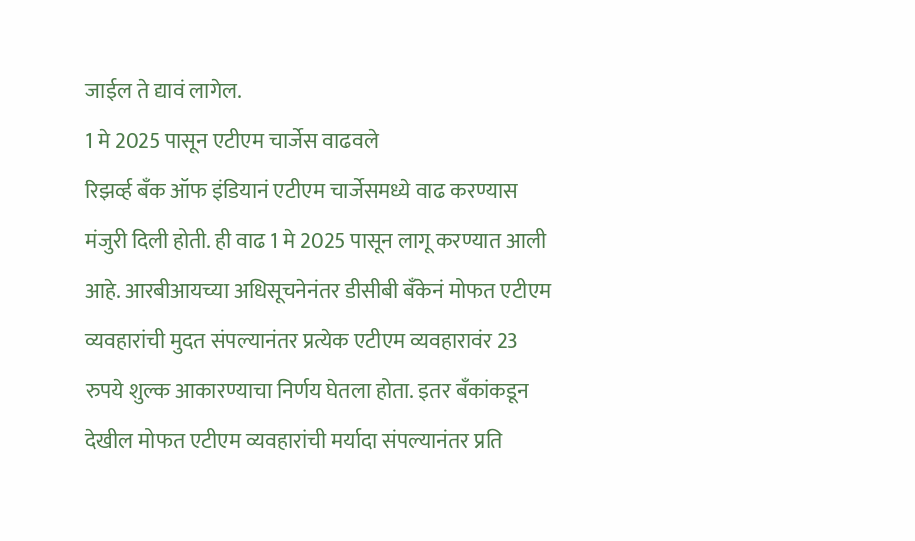जाईल ते द्यावं लागेल.
1 मे 2025 पासून एटीएम चार्जेस वाढवले
रिझर्व्ह बँक ऑफ इंडियानं एटीएम चार्जेसमध्ये वाढ करण्यास मंजुरी दिली होती. ही वाढ 1 मे 2025 पासून लागू करण्यात आली आहे. आरबीआयच्या अधिसूचनेनंतर डीसीबी बँकेनं मोफत एटीएम व्यवहारांची मुदत संपल्यानंतर प्रत्येक एटीएम व्यवहारावंर 23 रुपये शुल्क आकारण्याचा निर्णय घेतला होता. इतर बँकांकडून देखील मोफत एटीएम व्यवहारांची मर्यादा संपल्यानंतर प्रति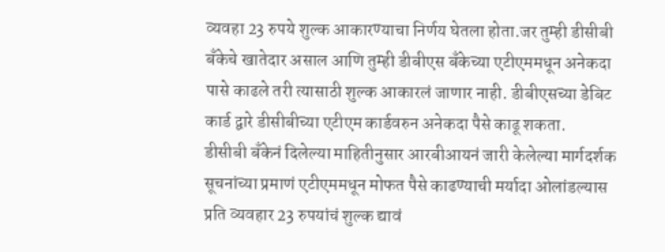व्यवहा 23 रुपये शुल्क आकारण्याचा निर्णय घेतला होता.जर तुम्ही डीसीबी बँकेचे खातेदार असाल आणि तुम्ही डीबीएस बँकेच्या एटीएममधून अनेकदा पासे काढले तरी त्यासाठी शुल्क आकारलं जाणार नाही. डीबीएसच्या डेबिट कार्ड द्वारे डीसीबीच्या एटीएम कार्डवरुन अनेकदा पैसे काढू शकता.
डीसीबी बँकेनं दिलेल्या माहितीनुसार आरबीआयनं जारी केलेल्या मार्गदर्शक सूचनांच्या प्रमाणं एटीएममधून मोफत पैसे काढण्याची मर्यादा ओलांडल्यास प्रति व्यवहार 23 रुपयांचं शुल्क द्यावं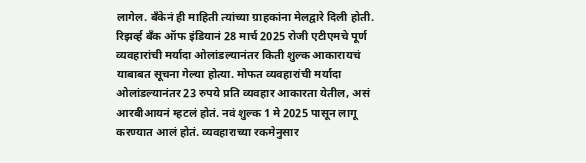लागेल. बँकेनं ही माहिती त्यांच्या ग्राहकांना मेलद्वारे दिली होती.
रिझर्व्ह बँक ऑफ इंडियानं 28 मार्च 2025 रोजी एटीएमचे पूर्ण व्यवहारांची मर्यादा ओलांडल्यानंतर किती शुल्क आकारायचं याबाबत सूचना गेल्या होत्या. मोफत व्यवहारांची मर्यादा ओलांडल्यानंतर 23 रुपये प्रति व्यवहार आकारता येतील, असं आरबीआयनं म्हटलं होतं. नवं शुल्क 1 मे 2025 पासून लागू करण्यात आलं होतं. व्यवहाराच्या रकमेनुसार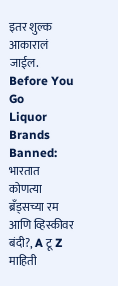इतर शुल्क आकारालं जाईल.
Before You Go
Liquor Brands Banned: भारतात कोणत्या ब्रँड्सच्या रम आणि व्हिस्कीवर बंदी?, A टू Z माहिती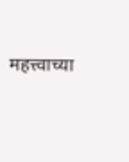महत्त्वाच्या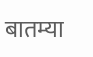बातम्या